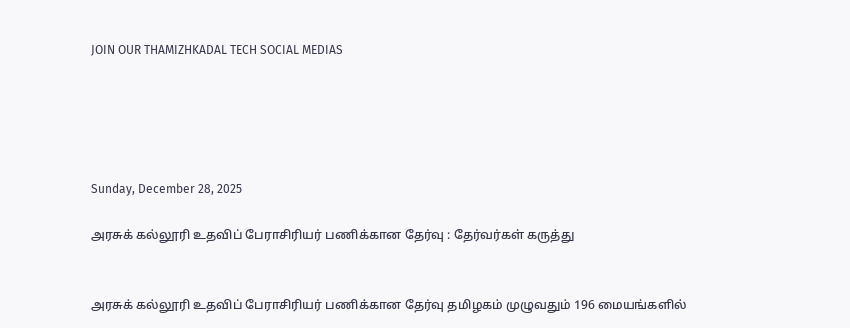JOIN OUR THAMIZHKADAL TECH SOCIAL MEDIAS





Sunday, December 28, 2025

அரசுக் கல்லூரி உதவிப் பேராசிரியர் பணிக்கான தேர்வு : தேர்வர்கள் கருத்து


அரசுக் கல்லூரி உதவிப் பேராசிரியர் பணிக்கான தேர்வு தமிழகம் முழுவதும் 196 மையங்களில்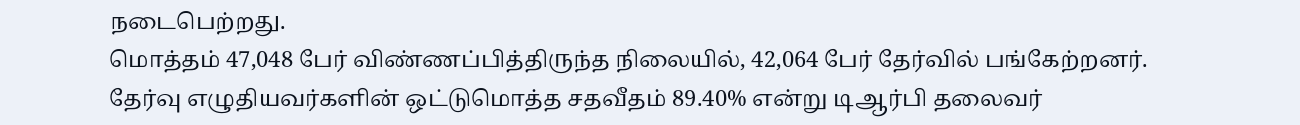நடைபெற்றது.
மொத்தம் 47,048 பேர் விண்ணப்பித்திருந்த நிலையில், 42,064 பேர் தேர்வில் பங்கேற்றனர்.
தேர்வு எழுதியவர்களின் ஒட்டுமொத்த சதவீதம் 89.40% என்று டிஆர்பி தலைவர்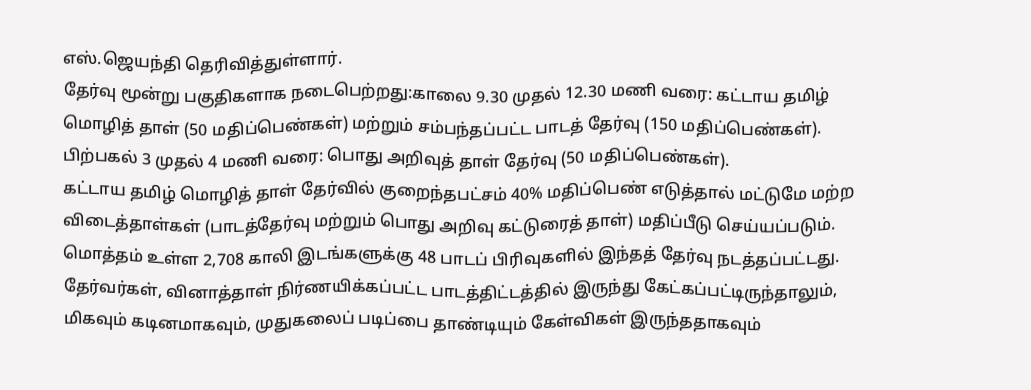எஸ்.ஜெயந்தி தெரிவித்துள்ளார்.
தேர்வு மூன்று பகுதிகளாக நடைபெற்றது:காலை 9.30 முதல் 12.30 மணி வரை: கட்டாய தமிழ் மொழித் தாள் (50 மதிப்பெண்கள்) மற்றும் சம்பந்தப்பட்ட பாடத் தேர்வு (150 மதிப்பெண்கள்).
பிற்பகல் 3 முதல் 4 மணி வரை: பொது அறிவுத் தாள் தேர்வு (50 மதிப்பெண்கள்).
கட்டாய தமிழ் மொழித் தாள் தேர்வில் குறைந்தபட்சம் 40% மதிப்பெண் எடுத்தால் மட்டுமே மற்ற விடைத்தாள்கள் (பாடத்தேர்வு மற்றும் பொது அறிவு கட்டுரைத் தாள்) மதிப்பீடு செய்யப்படும்.
மொத்தம் உள்ள 2,708 காலி இடங்களுக்கு 48 பாடப் பிரிவுகளில் இந்தத் தேர்வு நடத்தப்பட்டது.
தேர்வர்கள், வினாத்தாள் நிர்ணயிக்கப்பட்ட பாடத்திட்டத்தில் இருந்து கேட்கப்பட்டிருந்தாலும், மிகவும் கடினமாகவும், முதுகலைப் படிப்பை தாண்டியும் கேள்விகள் இருந்ததாகவும்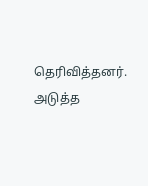தெரிவித்தனர்.
அடுத்த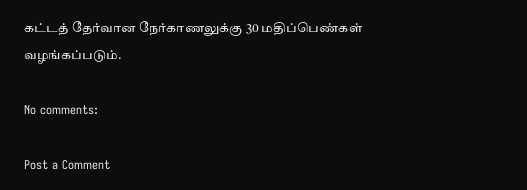கட்டத் தேர்வான நேர்காணலுக்கு 30 மதிப்பெண்கள் வழங்கப்படும்.

No comments:

Post a Comment